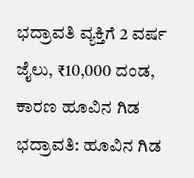ಭದ್ರಾವತಿ ವ್ಯಕ್ತಿಗೆ 2 ವರ್ಷ ಜೈಲು, ₹10,000 ದಂಡ, ಕಾರಣ ಹೂವಿನ ಗಿಡ
ಭದ್ರಾವತಿ: ಹೂವಿನ ಗಿಡ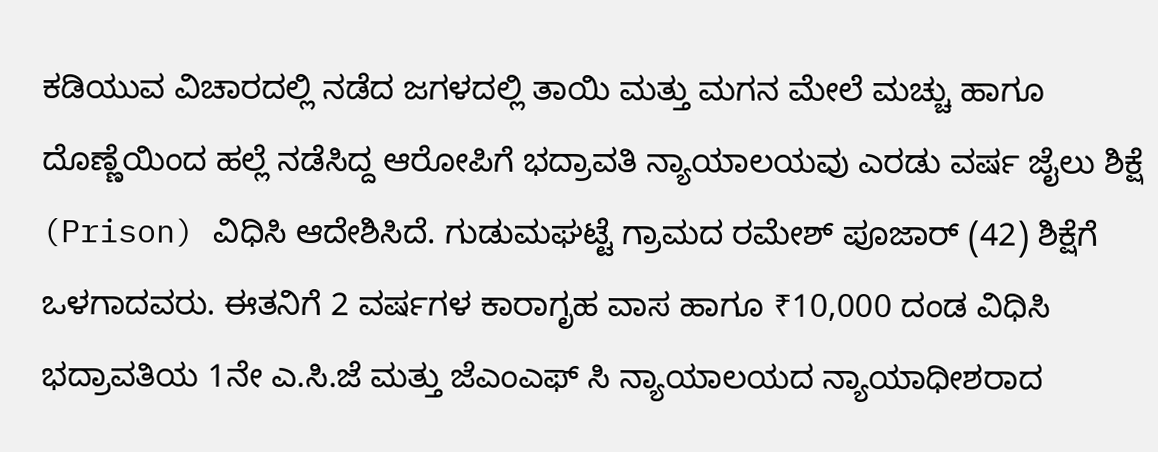ಕಡಿಯುವ ವಿಚಾರದಲ್ಲಿ ನಡೆದ ಜಗಳದಲ್ಲಿ ತಾಯಿ ಮತ್ತು ಮಗನ ಮೇಲೆ ಮಚ್ಚು ಹಾಗೂ ದೊಣ್ಣೆಯಿಂದ ಹಲ್ಲೆ ನಡೆಸಿದ್ದ ಆರೋಪಿಗೆ ಭದ್ರಾವತಿ ನ್ಯಾಯಾಲಯವು ಎರಡು ವರ್ಷ ಜೈಲು ಶಿಕ್ಷೆ (Prison) ವಿಧಿಸಿ ಆದೇಶಿಸಿದೆ. ಗುಡುಮಘಟ್ಟೆ ಗ್ರಾಮದ ರಮೇಶ್ ಪೂಜಾರ್ (42) ಶಿಕ್ಷೆಗೆ ಒಳಗಾದವರು. ಈತನಿಗೆ 2 ವರ್ಷಗಳ ಕಾರಾಗೃಹ ವಾಸ ಹಾಗೂ ₹10,000 ದಂಡ ವಿಧಿಸಿ ಭದ್ರಾವತಿಯ 1ನೇ ಎ.ಸಿ.ಜೆ ಮತ್ತು ಜೆಎಂಎಫ್ ಸಿ ನ್ಯಾಯಾಲಯದ ನ್ಯಾಯಾಧೀಶರಾದ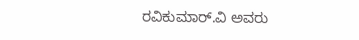ರವಿಕುಮಾರ್.ವಿ ಅವರು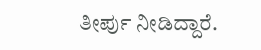ತೀರ್ಪು ನೀಡಿದ್ದಾರೆ.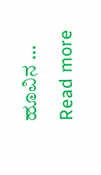ಹೂವಿನ … Read more